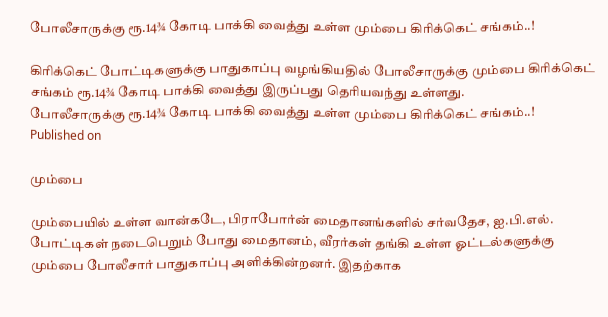போலீசாருக்கு ரூ.14¾ கோடி பாக்கி வைத்து உள்ள மும்பை கிரிக்கெட் சங்கம்..!

கிரிக்கெட் போட்டிகளுக்கு பாதுகாப்பு வழங்கியதில் போலீசாருக்கு மும்பை கிரிக்கெட் சங்கம் ரூ.14¾ கோடி பாக்கி வைத்து இருப்பது தெரியவந்து உள்ளது.
போலீசாருக்கு ரூ.14¾ கோடி பாக்கி வைத்து உள்ள மும்பை கிரிக்கெட் சங்கம்..!
Published on

மும்பை

மும்பையில் உள்ள வான்கடே, பிராபோர்ன் மைதானங்களில் சர்வதேச, ஐ.பி.எல். போட்டிகள் நடைபெறும் போது மைதானம், வீரர்கள் தங்கி உள்ள ஓட்டல்களுக்கு மும்பை போலீசார் பாதுகாப்பு அளிக்கின்றனர். இதற்காக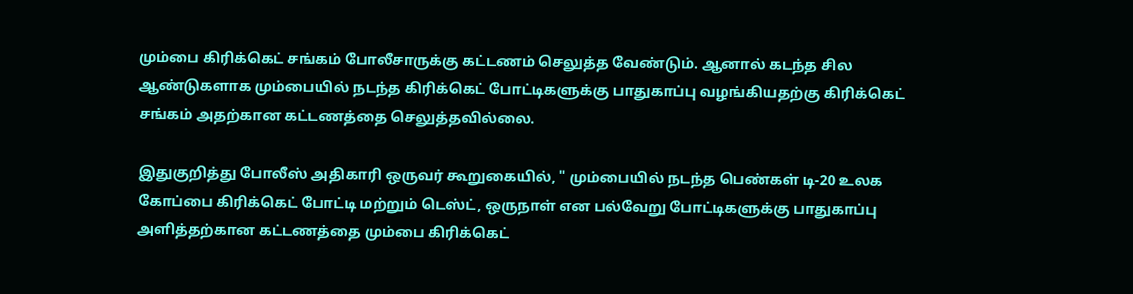மும்பை கிரிக்கெட் சங்கம் போலீசாருக்கு கட்டணம் செலுத்த வேண்டும். ஆனால் கடந்த சில ஆண்டுகளாக மும்பையில் நடந்த கிரிக்கெட் போட்டிகளுக்கு பாதுகாப்பு வழங்கியதற்கு கிரிக்கெட் சங்கம் அதற்கான கட்டணத்தை செலுத்தவில்லை.

இதுகுறித்து போலீஸ் அதிகாரி ஒருவர் கூறுகையில், " மும்பையில் நடந்த பெண்கள் டி-20 உலக கோப்பை கிரிக்கெட் போட்டி மற்றும் டெஸ்ட், ஒருநாள் என பல்வேறு போட்டிகளுக்கு பாதுகாப்பு அளித்தற்கான கட்டணத்தை மும்பை கிரிக்கெட்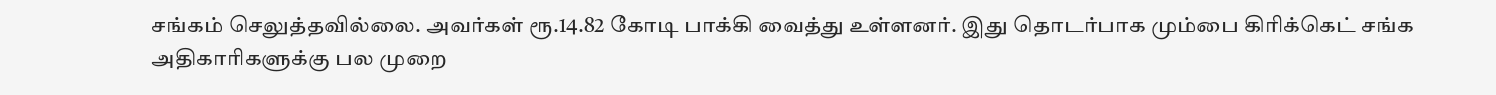சங்கம் செலுத்தவில்லை. அவர்கள் ரூ.14.82 கோடி பாக்கி வைத்து உள்ளனர். இது தொடர்பாக மும்பை கிரிக்கெட் சங்க அதிகாரிகளுக்கு பல முறை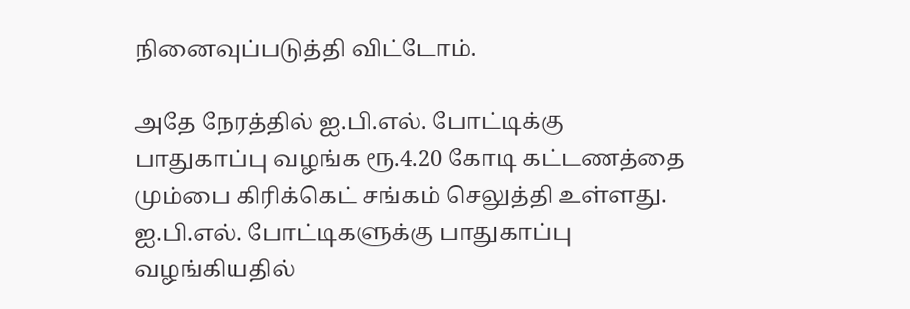நினைவுப்படுத்தி விட்டோம்.

அதே நேரத்தில் ஐ.பி.எல். போட்டிக்கு பாதுகாப்பு வழங்க ரூ.4.20 கோடி கட்டணத்தை மும்பை கிரிக்கெட் சங்கம் செலுத்தி உள்ளது. ஐ.பி.எல். போட்டிகளுக்கு பாதுகாப்பு வழங்கியதில்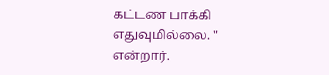கட்டண பாக்கி எதுவுமில்லை. " என்றார்.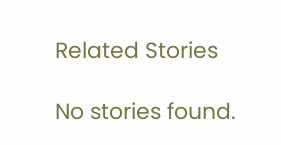Related Stories

No stories found.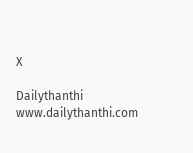X

Dailythanthi
www.dailythanthi.com